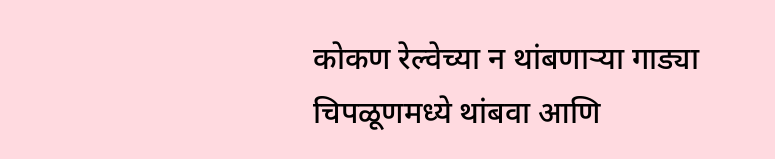कोकण रेल्वेच्या न थांबणार्‍या गाड्या चिपळूणमध्ये थांबवा आणि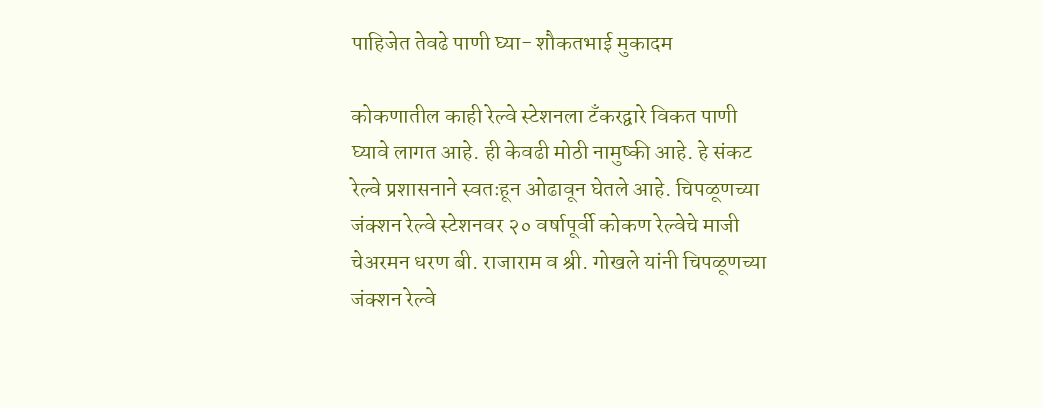पाहिजेत तेवढे पाणी घ्या- शौकतभाई मुकादम

कोकणातील काही रेल्वे स्टेशनला टँकरद्वारे विकत पाणी घ्यावे लागत आहे. ही केवढी मोठी नामुष्की आहे. हे संकट रेल्वे प्रशासनाने स्वतःहून ओढावून घेतले आहे. चिपळूणच्या जंक्शन रेल्वे स्टेशनवर २० वर्षापूर्वी कोकण रेल्वेचे माजी चेअरमन धरण बी. राजाराम व श्री. गोखले यांनी चिपळूणच्या जंक्शन रेल्वे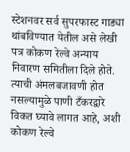स्टेशनवर सर्व सुपरफास्ट गाड्या थांबविण्यात येतील असे लेखी पत्र कोकण रेल्वे अन्याय निवारण समितीला दिले होते. त्याची अंमलबजावणी होत नसल्यामुळे पाणी टँकरद्वारे विकत घ्यावे लागत आहे, अशी कोकण रेल्वे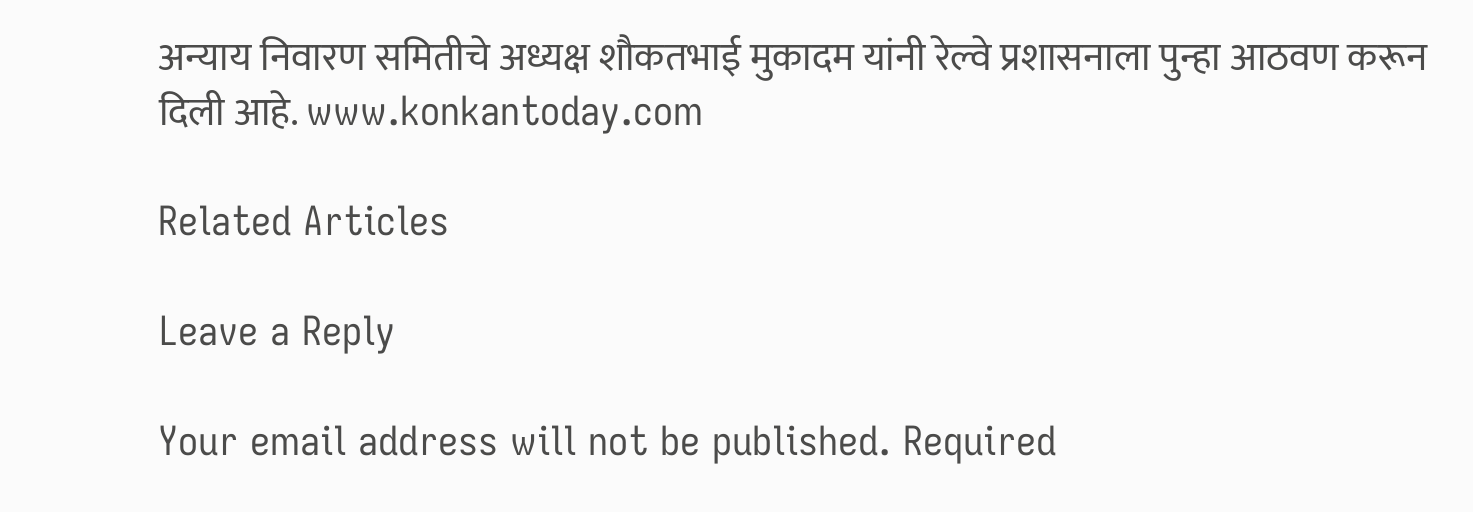अन्याय निवारण समितीचे अध्यक्ष शौकतभाई मुकादम यांनी रेल्वे प्रशासनाला पुन्हा आठवण करून दिली आहे. www.konkantoday.com

Related Articles

Leave a Reply

Your email address will not be published. Required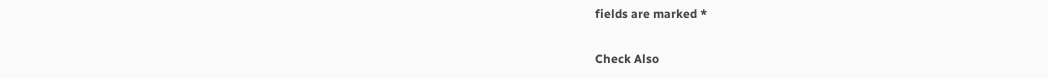fields are marked *

Check Also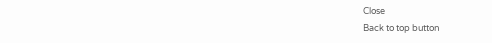Close
Back to top button